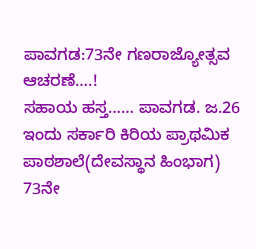ಪಾವಗಡ:73ನೇ ಗಣರಾಜ್ಯೋತ್ಸವ ಆಚರಣೆ….!
ಸಹಾಯ ಹಸ್ತ…… ಪಾವಗಡ. ಜ.26 ಇಂದು ಸರ್ಕಾರಿ ಕಿರಿಯ ಪ್ರಾಥಮಿಕ ಪಾಠಶಾಲೆ(ದೇವಸ್ಥಾನ ಹಿಂಭಾಗ) 73ನೇ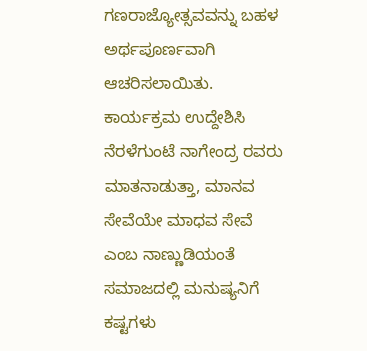ಗಣರಾಜ್ಯೋತ್ಸವವನ್ನು ಬಹಳ ಅರ್ಥಪೂರ್ಣವಾಗಿ ಆಚರಿಸಲಾಯಿತು. ಕಾರ್ಯಕ್ರಮ ಉದ್ದೇಶಿಸಿ ನೆರಳೆಗುಂಟೆ ನಾಗೇಂದ್ರ ರವರು ಮಾತನಾಡುತ್ತಾ, ಮಾನವ ಸೇವೆಯೇ ಮಾಧವ ಸೇವೆ ಎಂಬ ನಾಣ್ಣುಡಿಯಂತೆ ಸಮಾಜದಲ್ಲಿ ಮನುಷ್ಯನಿಗೆ ಕಷ್ಟಗಳು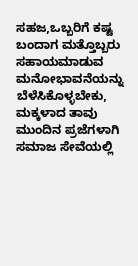ಸಹಜ,ಒಬ್ಬರಿಗೆ ಕಷ್ಟ ಬಂದಾಗ ಮತ್ತೊಬ್ಬರು ಸಹಾಯಮಾಡುವ ಮನೋಭಾವನೆಯನ್ನು ಬೆಳೆಸಿಕೊಳ್ಳಬೇಕು, ಮಕ್ಕಳಾದ ತಾವು ಮುಂದಿನ ಪ್ರಜೆಗಳಾಗಿ ಸಮಾಜ ಸೇವೆಯಲ್ಲಿ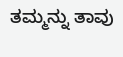ತಮ್ಮನ್ನು ತಾವು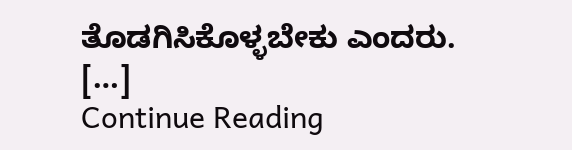ತೊಡಗಿಸಿಕೊಳ್ಳಬೇಕು ಎಂದರು. […]
Continue Reading